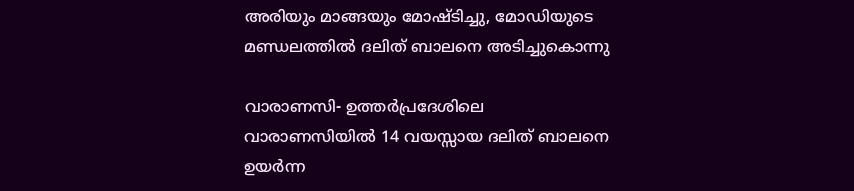അരിയും മാങ്ങയും മോഷ്ടിച്ചു, മോഡിയുടെ മണ്ഡലത്തില്‍ ദലിത് ബാലനെ അടിച്ചുകൊന്നു

വാരാണസി- ഉത്തര്‍പ്രദേശിലെ വാരാണസിയില്‍ 14 വയസ്സായ ദലിത് ബാലനെ ഉയര്‍ന്ന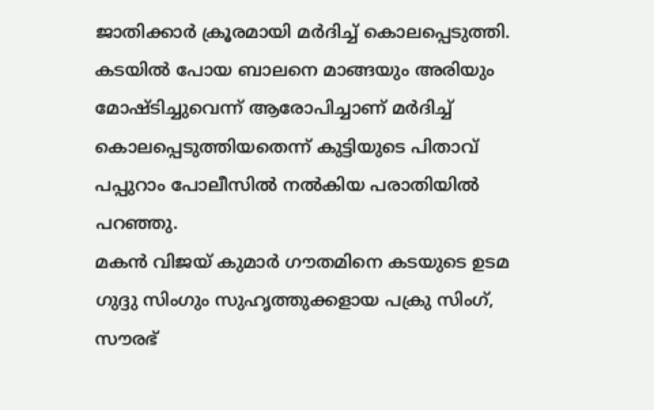ജാതിക്കാര്‍ ക്രൂരമായി മര്‍ദിച്ച് കൊലപ്പെടുത്തി. കടയില്‍ പോയ ബാലനെ മാങ്ങയും അരിയും മോഷ്ടിച്ചുവെന്ന് ആരോപിച്ചാണ് മര്‍ദിച്ച് കൊലപ്പെടുത്തിയതെന്ന് കുട്ടിയുടെ പിതാവ് പപ്പുറാം പോലീസില്‍ നല്‍കിയ പരാതിയില്‍ പറഞ്ഞു.
മകന്‍ വിജയ് കുമാര്‍ ഗൗതമിനെ കടയുടെ ഉടമ ഗുദ്ദു സിംഗും സുഹൃത്തുക്കളായ പക്രു സിംഗ്, സൗരഭ്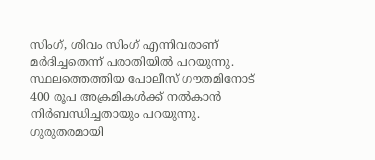സിംഗ്, ശിവം സിംഗ് എന്നിവരാണ് മര്‍ദിച്ചതെന്ന് പരാതിയില്‍ പറയുന്നു. സ്ഥലത്തെത്തിയ പോലീസ് ഗൗതമിനോട് 400 രൂപ അക്രമികള്‍ക്ക് നല്‍കാന്‍ നിര്‍ബന്ധിച്ചതായും പറയുന്നു. ഗുരുതരമായി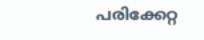പരിക്കേറ്റ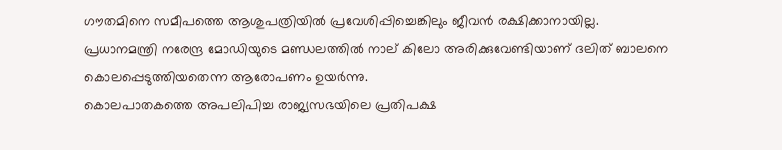ഗൗതമിനെ സമീപത്തെ ആശുപത്രിയില്‍ പ്രവേശിപ്പിച്ചെങ്കിലും ജീവന്‍ രക്ഷിക്കാനായില്ല.
പ്രധാനമന്ത്രി നരേന്ദ്ര മോഡിയുടെ മണ്ഡലത്തില്‍ നാല് കിലോ അരിക്കുവേണ്ടിയാണ് ദലിത് ബാലനെ കൊലപ്പെടുത്തിയതെന്ന ആരോപണം ഉയര്‍ന്നു.
കൊലപാതകത്തെ അപലിപിച്ച രാജ്യസഭയിലെ പ്രതിപക്ഷ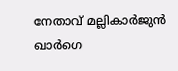നേതാവ് മല്ലികാര്‍ജുന്‍ ഖാര്‍ഗെ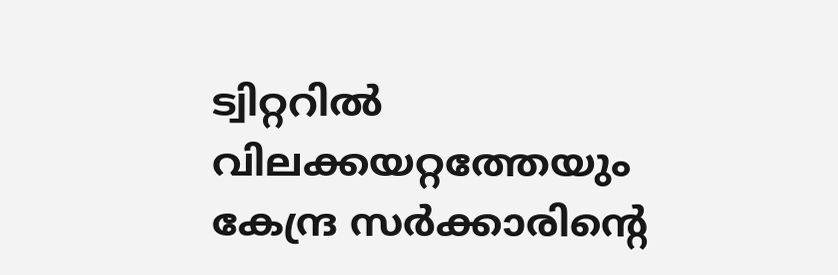ട്വിറ്ററില്‍ വിലക്കയറ്റത്തേയും കേന്ദ്ര സര്‍ക്കാരിന്റെ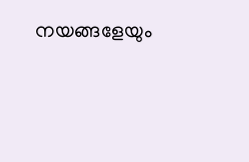നയങ്ങളേയും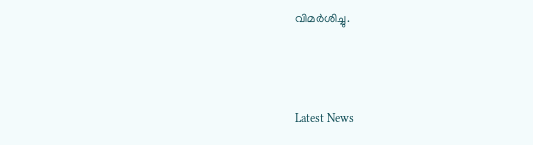വിമര്‍ശിച്ചു.



Latest News